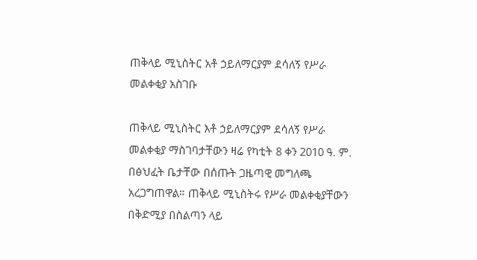ጠቅላይ ሚኒስትር አቶ ኃይለማርያም ደሳለኝ የሥራ መልቀቂያ አስገቡ

ጠቅላይ ሚኒስትር እቶ ኃይለማርያም ደሳለኝ የሥራ መልቀቂያ ማስገባታቸውን ዛሬ የካቲት 8 ቀን 2010 ዓ. ም. በፅህፈት ቤታቸው በሰጡት ጋዜጣዊ መግለጫ አረጋግጠዋል። ጠቅላይ ሚኒስትሩ የሥራ መልቀቂያቸውን በቅድሚያ በስልጣን ላይ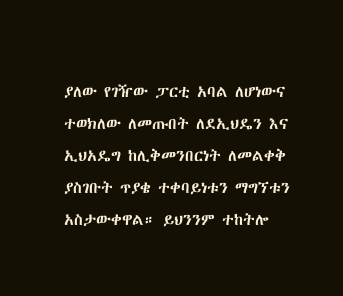ያለው የገዥው ፓርቲ አባል ለሆነውና ተወክለው ለመጡበት ለደኢህዴን እና ኢህአዴግ ከሊቅመንበርነት ለመልቀቅ ያስገቡት ጥያቄ ተቀባይነቱን ማግኘቱን አስታውቀዋል። ይህንንም ተከትሎ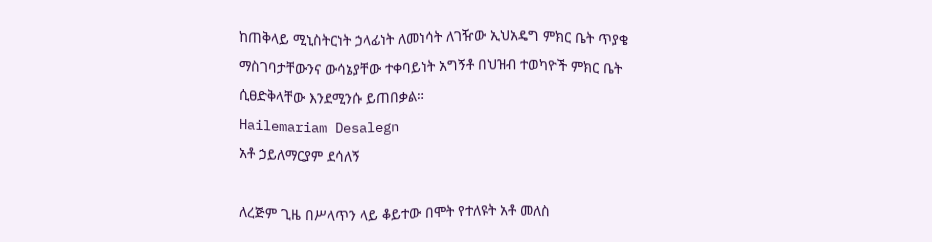ከጠቅላይ ሚኒስትርነት ኃላፊነት ለመነሳት ለገዥው ኢህአዴግ ምክር ቤት ጥያቄ ማስገባታቸውንና ውሳኔያቸው ተቀባይነት አግኝቶ በህዝብ ተወካዮች ምክር ቤት ሲፀድቅላቸው እንደሚንሱ ይጠበቃል።
Hailemariam Desalegn
አቶ ኃይለማርያም ደሳለኝ

ለረጅም ጊዜ በሥላጥን ላይ ቆይተው በሞት የተለዩት አቶ መለስ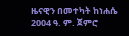ዜናዊን በመተካት ከነሐሴ 2004 ዓ. ም. ጀምሮ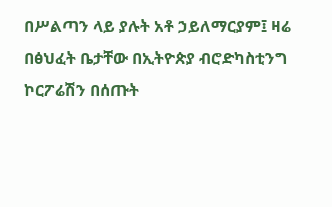በሥልጣን ላይ ያሉት አቶ ኃይለማርያም፤ ዛሬ በፅህፈት ቤታቸው በኢትዮጵያ ብሮድካስቲንግ ኮርፖሬሽን በሰጡት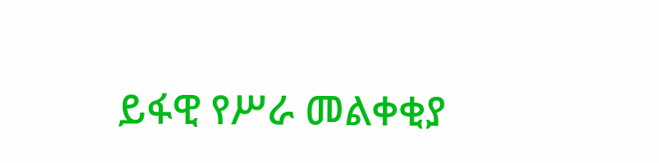ይፋዊ የሥራ መልቀቂያ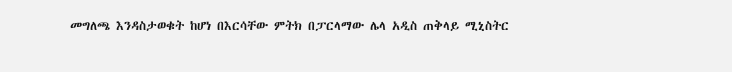መግለጫ እንዳስታወቁት ከሆነ በእርሳቸው ምትክ በፓርላማው ሌላ አዲስ ጠቅላይ ሚኒስትር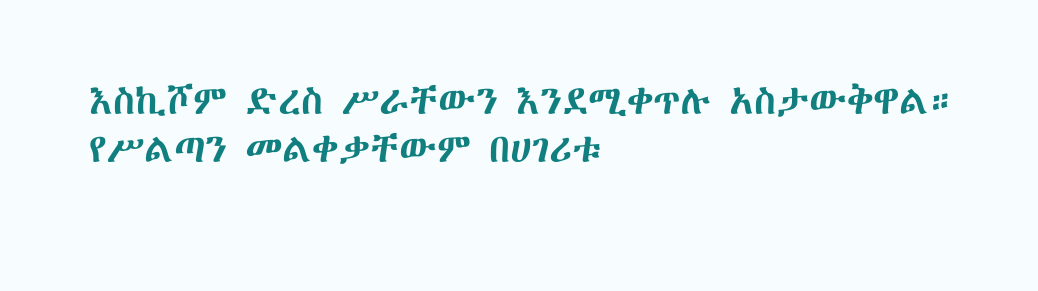እስኪሾም ድረስ ሥራቸውን እንደሚቀጥሉ አስታውቅዋል። የሥልጣን መልቀቃቸውም በሀገሪቱ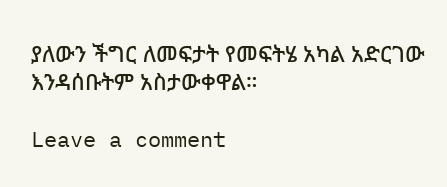ያለውን ችግር ለመፍታት የመፍትሄ አካል አድርገው እንዳሰቡትም አስታውቀዋል።

Leave a comment